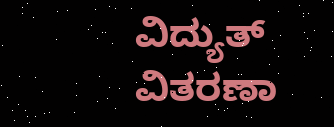ವಿದ್ಯುತ್ ವಿತರಣಾ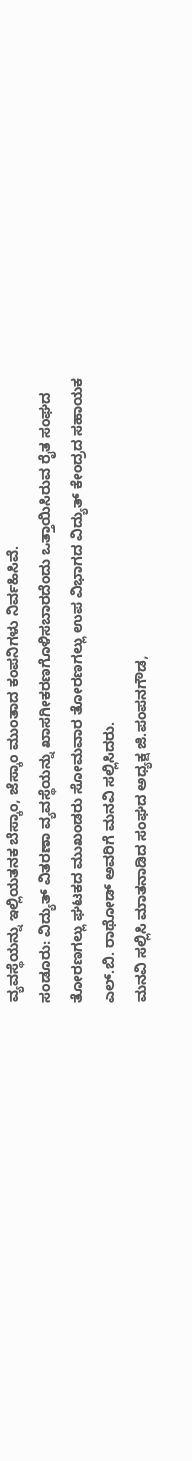ವ್ಯವಸ್ಥೆಯನ್ನು ಇಲ್ಲಿಯತನಕ ಬೆಸ್ಕಾಂ, ಜೆಸ್ಕಾಂ ಮುಂತಾದ ಕಂಪನಿಗಳು ನಿರ್ವಹಿಸಿವೆ.
ಸಂಡೂರು: ವಿದ್ಯುತ್ ವಿತರಣಾ ವ್ಯವಸ್ಥೆಯನ್ನು ಖಾಸಗೀಕರಣಗೊಳಿಸಬಾರದೆಂದು ಒತ್ತಾಯಿಸಿರುವ ರೈತ ಸಂಘದ ತೋರಣಗಲ್ಲು ಘಟಕದ ಮುಖಂಡರು ಸೋಮವಾರ ತೋರಣಗಲ್ಲು ಉಪ ವಿಭಾಗದ ವಿದ್ಯುತ್ ಕೇಂದ್ರದ ಸಹಾಯಕ ಎಲ್.ಬಿ. ರಾಥೋಡ್ ಅವರಿಗೆ ಮನವಿ ಸಲ್ಲಿಸಿದರು.
ಮನವಿ ಸಲ್ಲಿಸಿ ಮಾತನಾಡಿದ ಸಂಘದ ಅಧ್ಯಕ್ಷ ಜಿ.ಪಂಪನಗೌಡ,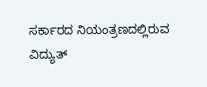ಸರ್ಕಾರದ ನಿಯಂತ್ರಣದಲ್ಲಿರುವ ವಿದ್ಯುತ್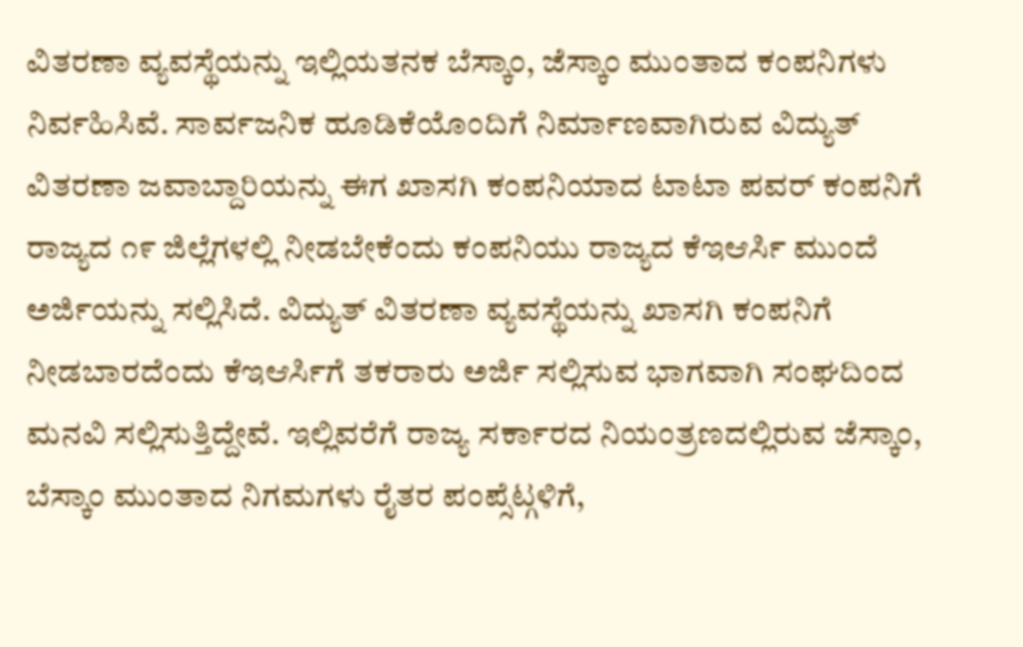ವಿತರಣಾ ವ್ಯವಸ್ಥೆಯನ್ನು ಇಲ್ಲಿಯತನಕ ಬೆಸ್ಕಾಂ, ಜೆಸ್ಕಾಂ ಮುಂತಾದ ಕಂಪನಿಗಳು ನಿರ್ವಹಿಸಿವೆ. ಸಾರ್ವಜನಿಕ ಹೂಡಿಕೆಯೊಂದಿಗೆ ನಿರ್ಮಾಣವಾಗಿರುವ ವಿದ್ಯುತ್ ವಿತರಣಾ ಜವಾಬ್ದಾರಿಯನ್ನು ಈಗ ಖಾಸಗಿ ಕಂಪನಿಯಾದ ಟಾಟಾ ಪವರ್ ಕಂಪನಿಗೆ ರಾಜ್ಯದ ೧೯ ಜಿಲ್ಲೆಗಳಲ್ಲಿ ನೀಡಬೇಕೆಂದು ಕಂಪನಿಯು ರಾಜ್ಯದ ಕೆಇಆರ್ಸಿ ಮುಂದೆ ಅರ್ಜಿಯನ್ನು ಸಲ್ಲಿಸಿದೆ. ವಿದ್ಯುತ್ ವಿತರಣಾ ವ್ಯವಸ್ಥೆಯನ್ನು ಖಾಸಗಿ ಕಂಪನಿಗೆ ನೀಡಬಾರದೆಂದು ಕೆಇಆರ್ಸಿಗೆ ತಕರಾರು ಅರ್ಜಿ ಸಲ್ಲಿಸುವ ಭಾಗವಾಗಿ ಸಂಘದಿಂದ ಮನವಿ ಸಲ್ಲಿಸುತ್ತಿದ್ದೇವೆ. ಇಲ್ಲಿವರೆಗೆ ರಾಜ್ಯ ಸರ್ಕಾರದ ನಿಯಂತ್ರಣದಲ್ಲಿರುವ ಜೆಸ್ಕಾಂ, ಬೆಸ್ಕಾಂ ಮುಂತಾದ ನಿಗಮಗಳು ರೈತರ ಪಂಪ್ಸೆಟ್ಗಳಿಗೆ,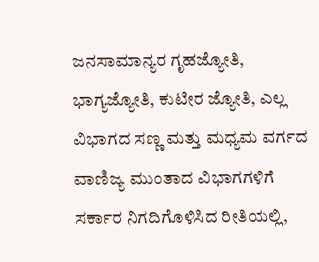ಜನಸಾಮಾನ್ಯರ ಗೃಹಜ್ಯೋತಿ, ಭಾಗ್ಯಜ್ಯೋತಿ, ಕುಟೀರ ಜ್ಯೋತಿ, ಎಲ್ಲ ವಿಭಾಗದ ಸಣ್ಣ ಮತ್ತು ಮಧ್ಯಮ ವರ್ಗದ ವಾಣಿಜ್ಯ ಮುಂತಾದ ವಿಭಾಗಗಳಿಗೆ ಸರ್ಕಾರ ನಿಗದಿಗೊಳಿಸಿದ ರೀತಿಯಲ್ಲಿ,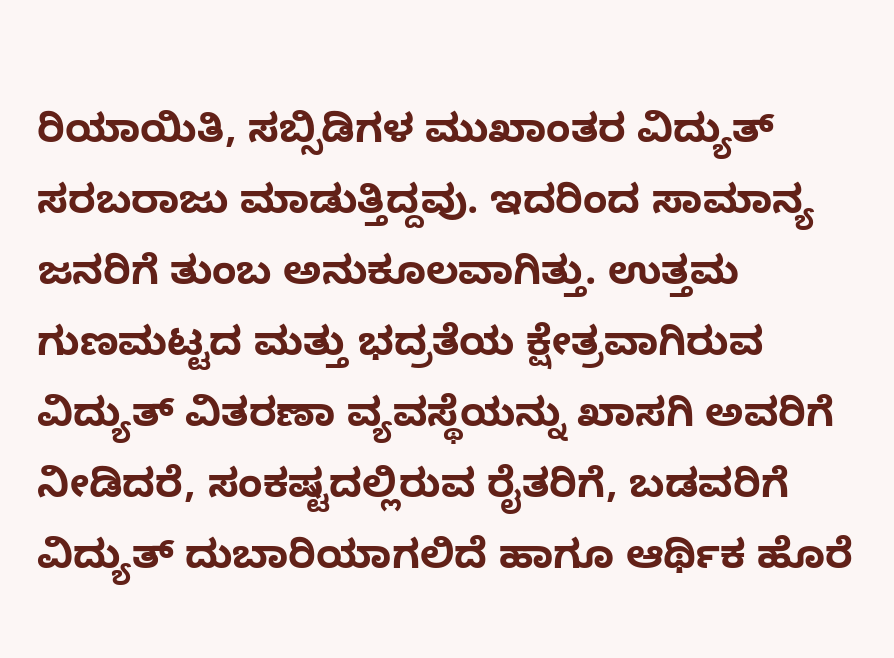ರಿಯಾಯಿತಿ, ಸಬ್ಸಿಡಿಗಳ ಮುಖಾಂತರ ವಿದ್ಯುತ್ ಸರಬರಾಜು ಮಾಡುತ್ತಿದ್ದವು. ಇದರಿಂದ ಸಾಮಾನ್ಯ ಜನರಿಗೆ ತುಂಬ ಅನುಕೂಲವಾಗಿತ್ತು. ಉತ್ತಮ ಗುಣಮಟ್ಟದ ಮತ್ತು ಭದ್ರತೆಯ ಕ್ಷೇತ್ರವಾಗಿರುವ ವಿದ್ಯುತ್ ವಿತರಣಾ ವ್ಯವಸ್ಥೆಯನ್ನು ಖಾಸಗಿ ಅವರಿಗೆ ನೀಡಿದರೆ, ಸಂಕಷ್ಟದಲ್ಲಿರುವ ರೈತರಿಗೆ, ಬಡವರಿಗೆ ವಿದ್ಯುತ್ ದುಬಾರಿಯಾಗಲಿದೆ ಹಾಗೂ ಆರ್ಥಿಕ ಹೊರೆ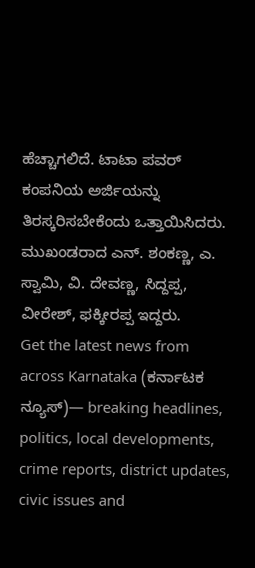ಹೆಚ್ಚಾಗಲಿದೆ. ಟಾಟಾ ಪವರ್ ಕಂಪನಿಯ ಅರ್ಜಿಯನ್ನು ತಿರಸ್ಕರಿಸಬೇಕೆಂದು ಒತ್ತಾಯಿಸಿದರು.
ಮುಖಂಡರಾದ ಎನ್. ಶಂಕಣ್ಣ, ಎ. ಸ್ವಾಮಿ, ವಿ. ದೇವಣ್ಣ, ಸಿದ್ದಪ್ಪ, ವೀರೇಶ್, ಫಕ್ಕೀರಪ್ಪ ಇದ್ದರು.
Get the latest news from across Karnataka (ಕರ್ನಾಟಕ ನ್ಯೂಸ್)— breaking headlines, politics, local developments, crime reports, district updates, civic issues and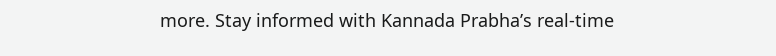more. Stay informed with Kannada Prabha’s real‑time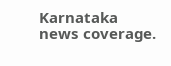Karnataka news coverage.